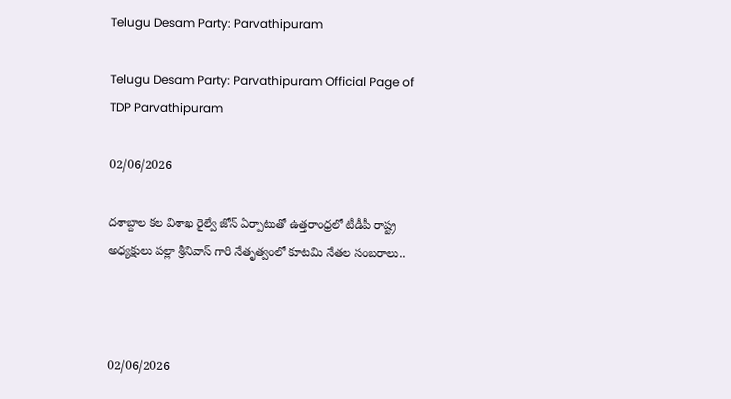Telugu Desam Party: Parvathipuram

Telugu Desam Party: Parvathipuram Official Page of TDP Parvathipuram

02/06/2026

దశాబ్దాల కల విశాఖ రైల్వే జోన్ ఏర్పాటుతో ఉత్తరాంధ్రలో టీడీపీ రాష్ట్ర అధ్యక్షులు పల్లా శ్రీనివాస్ గారి నేతృత్వంలో కూటమి నేతల సంబరాలు..



02/06/2026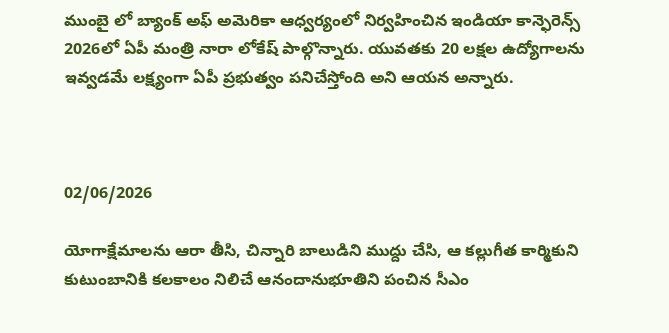ముంబై లో బ్యాంక్ అఫ్ అమెరికా ఆధ్వర్యంలో నిర్వహించిన ఇండియా కాన్ఫెరెన్స్ 2026లో ఏపీ మంత్రి నారా లోకేష్ పాల్గొన్నారు. యువతకు 20 లక్షల ఉద్యోగాలను ఇవ్వడమే లక్ష్యంగా ఏపీ ప్రభుత్వం పనిచేస్తోంది అని ఆయన అన్నారు.



02/06/2026

యోగాక్షేమాలను ఆరా తీసి, చిన్నారి బాలుడిని ముద్దు చేసి, ఆ కల్లుగీత కార్మికుని కుటుంబానికి కలకాలం నిలిచే ఆనందానుభూతిని పంచిన సీఎం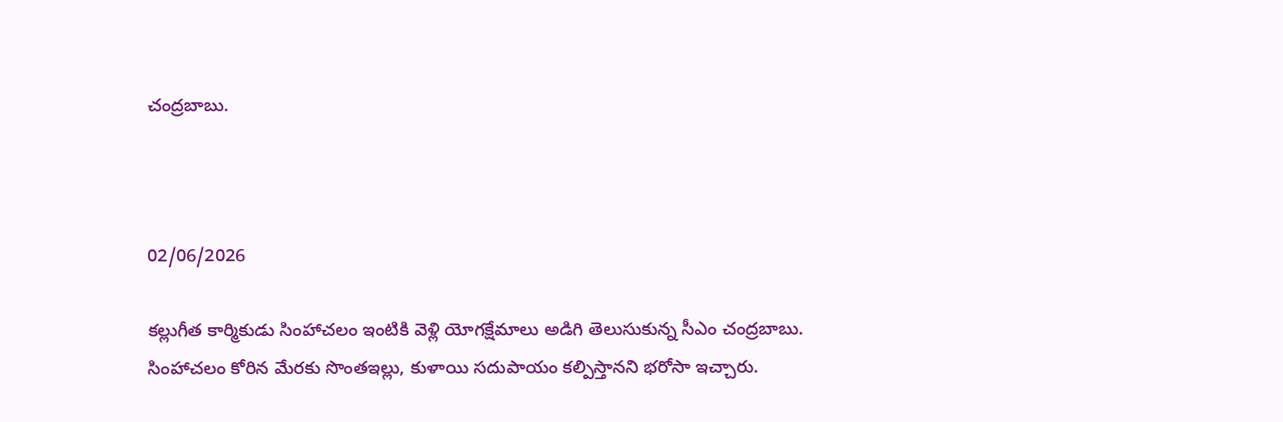చంద్రబాబు.



02/06/2026

కల్లుగీత కార్మికుడు సింహాచలం ఇంటికి వెళ్లి యోగక్షేమాలు అడిగి తెలుసుకున్న సీఎం చంద్రబాబు. సింహాచలం కోరిన మేరకు సొంతఇల్లు, కుళాయి సదుపాయం కల్పిస్తానని భరోసా ఇచ్చారు.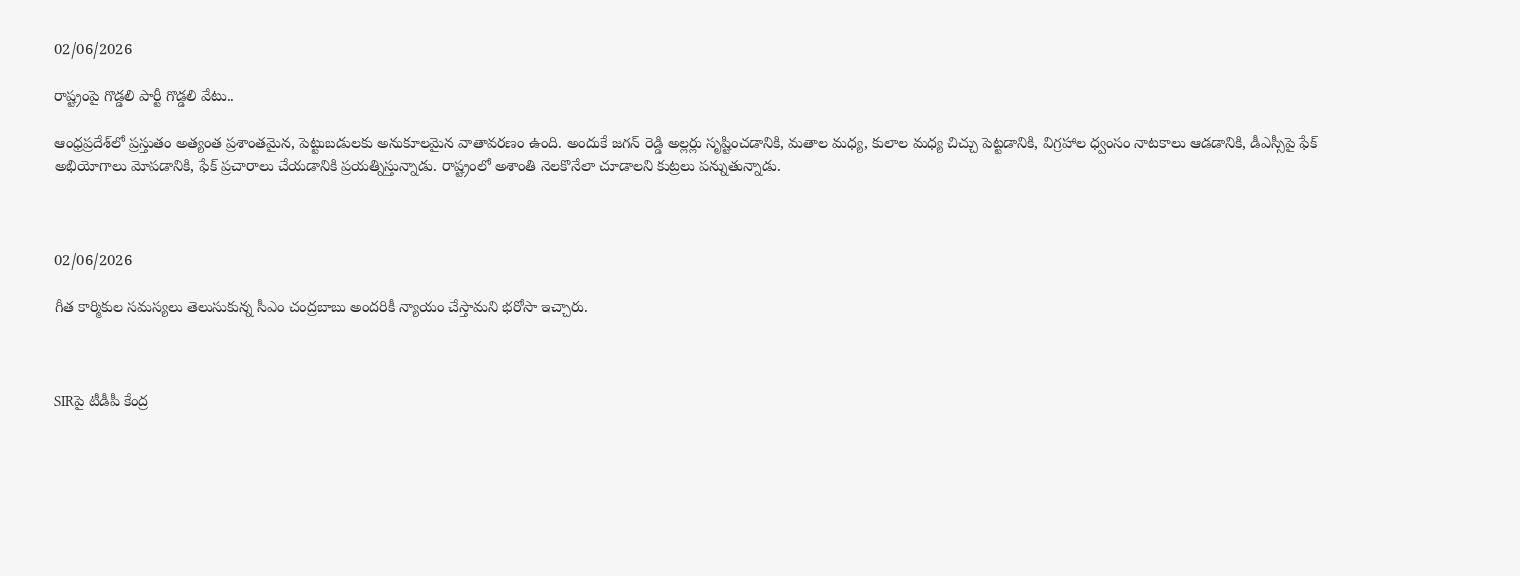02/06/2026

రాష్ట్రంపై గొడ్డలి పార్టీ గొడ్డలి వేటు..

ఆంధ్రప్రదేశ్‌లో ప్రస్తుతం అత్యంత ప్రశాంతమైన, పెట్టుబడులకు అనుకూలమైన వాతావరణం ఉంది. అందుకే జగన్ రెడ్డి అల్లర్లు సృష్టించడానికి, మతాల మధ్య, కులాల మధ్య చిచ్చు పెట్టడానికి, విగ్రహాల ధ్వంసం నాటకాలు ఆడడానికి, డీఎస్సీపై ఫేక్ అభియోగాలు మోపడానికి, ఫేక్ ప్రచారాలు చేయడానికి ప్రయత్నిస్తున్నాడు. రాష్ట్రంలో అశాంతి నెలకొనేలా చూడాలని కుట్రలు పన్నుతున్నాడు.



02/06/2026

గీత కార్మికుల సమస్యలు తెలుసుకున్న సీఎం చంద్రబాబు అందరికీ న్యాయం చేస్తామని భరోసా ఇచ్చారు.



SIRపై టీడీపీ కేంద్ర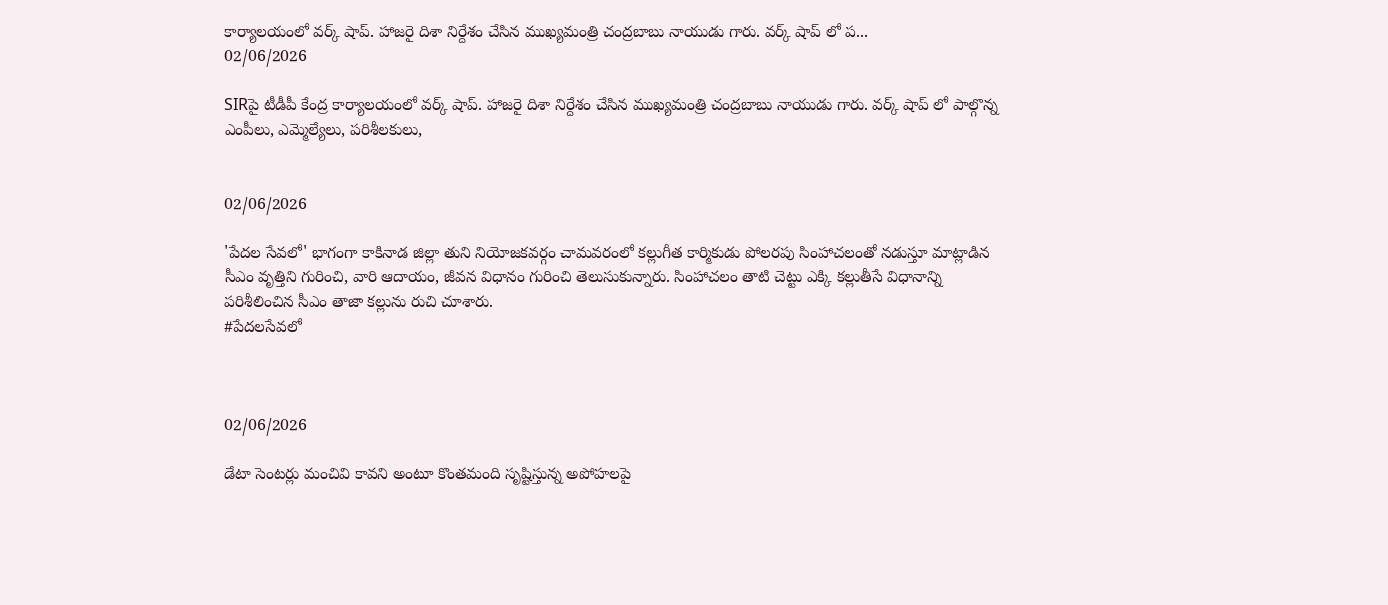కార్యాలయంలో వర్క్ షాప్. హాజరై దిశా నిర్దేశం చేసిన ముఖ్యమంత్రి చంద్రబాబు నాయుడు గారు. వర్క్ షాప్ లో ప...
02/06/2026

SIRపై టీడీపీ కేంద్ర కార్యాలయంలో వర్క్ షాప్. హాజరై దిశా నిర్దేశం చేసిన ముఖ్యమంత్రి చంద్రబాబు నాయుడు గారు. వర్క్ షాప్ లో పాల్గొన్న ఎంపీలు, ఎమ్మెల్యేలు, పరిశీలకులు,


02/06/2026

'పేదల సేవలో' భాగంగా కాకినాడ జిల్లా తుని నియోజకవర్గం చామవరంలో కల్లుగీత కార్మికుడు పోలరపు సింహాచలంతో నడుస్తూ మాట్లాడిన సీఎం వృత్తిని గురించి, వారి ఆదాయం, జీవన విధానం గురించి తెలుసుకున్నారు. సింహాచలం తాటి చెట్టు ఎక్కి కల్లుతీసే విధానాన్ని పరిశీలించిన సీఎం తాజా కల్లును రుచి చూశారు.
#పేదలసేవలో



02/06/2026

డేటా సెంటర్లు మంచివి కావని అంటూ కొంతమంది సృష్టిస్తున్న అపోహలపై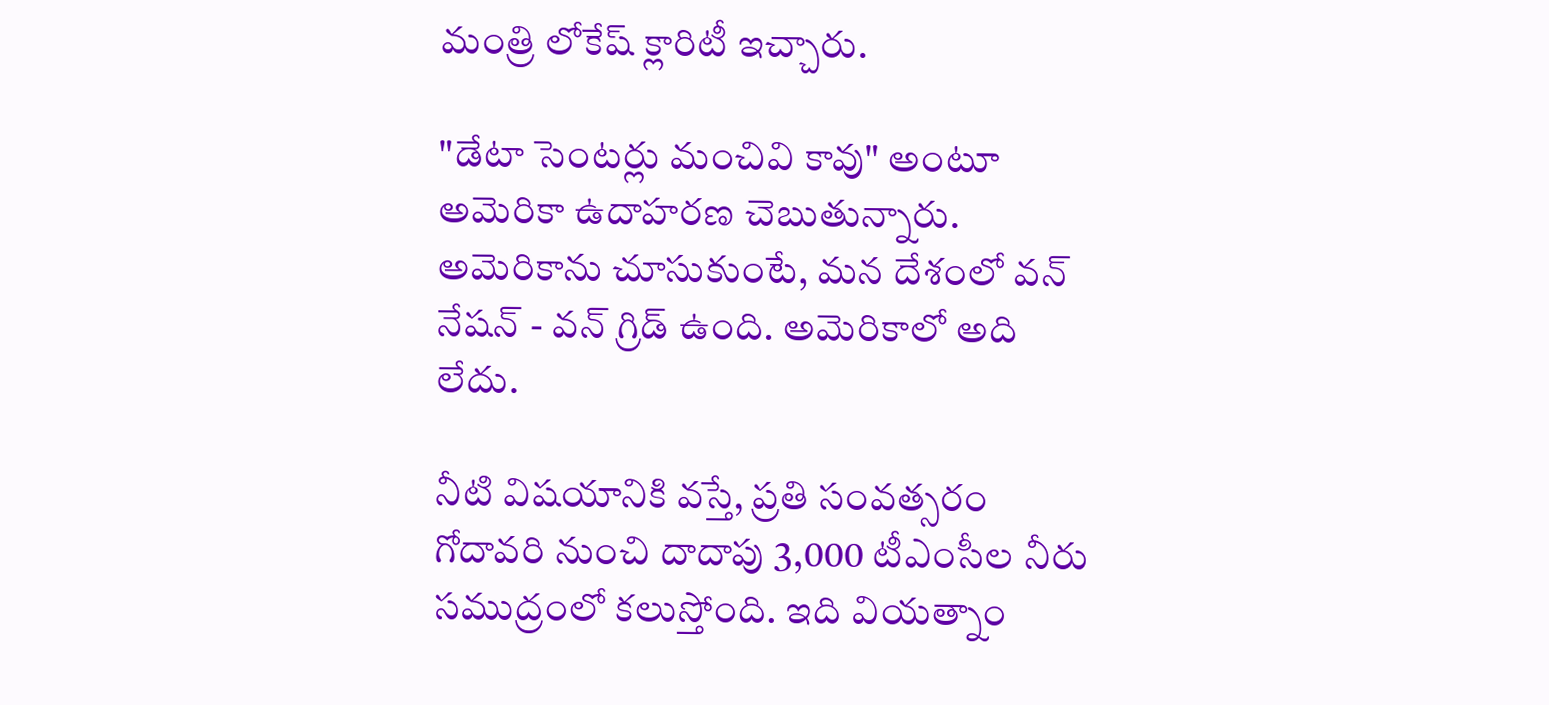మంత్రి లోకేష్ క్లారిటీ ఇచ్చారు.

"డేటా సెంటర్లు మంచివి కావు" అంటూ అమెరికా ఉదాహరణ చెబుతున్నారు. అమెరికాను చూసుకుంటే, మన దేశంలో వన్ నేషన్ - వన్ గ్రిడ్ ఉంది. అమెరికాలో అది లేదు.

నీటి విషయానికి వస్తే, ప్రతి సంవత్సరం గోదావరి నుంచి దాదాపు 3,000 టీఎంసీల నీరు సముద్రంలో కలుస్తోంది. ఇది వియత్నాం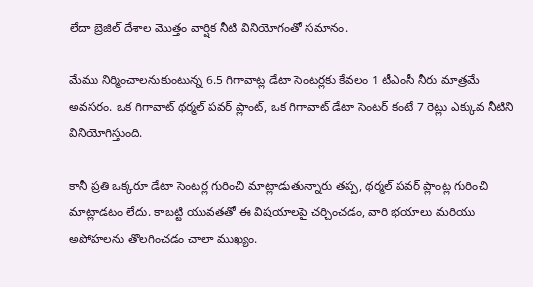లేదా బ్రెజిల్ దేశాల మొత్తం వార్షిక నీటి వినియోగంతో సమానం.

మేము నిర్మించాలనుకుంటున్న 6.5 గిగావాట్ల డేటా సెంటర్లకు కేవలం 1 టీఎంసీ నీరు మాత్రమే అవసరం. ఒక గిగావాట్ థర్మల్ పవర్ ప్లాంట్, ఒక గిగావాట్ డేటా సెంటర్ కంటే 7 రెట్లు ఎక్కువ నీటిని వినియోగిస్తుంది.

కానీ ప్రతి ఒక్కరూ డేటా సెంటర్ల గురించి మాట్లాడుతున్నారు తప్ప, థర్మల్ పవర్ ప్లాంట్ల గురించి మాట్లాడటం లేదు. కాబట్టి యువతతో ఈ విషయాలపై చర్చించడం, వారి భయాలు మరియు అపోహలను తొలగించడం చాలా ముఖ్యం.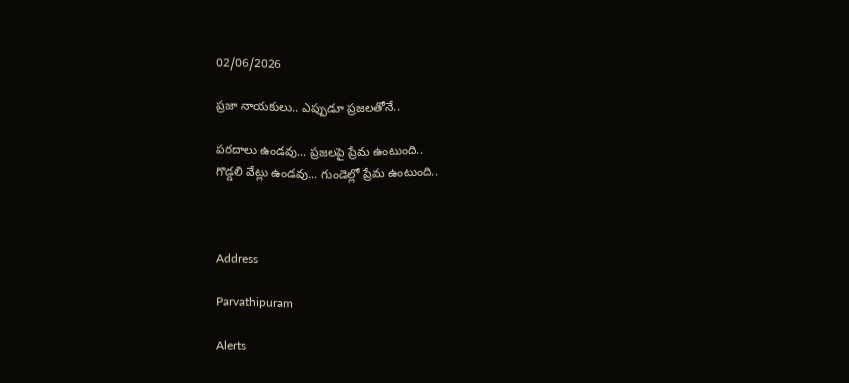02/06/2026

ప్రజా నాయకులు.. ఎప్పుడూ ప్రజలతోనే..

పరదాలు ఉండవు... ప్రజలపై ప్రేమ ఉంటుంది..
గొడ్డలి వేట్లు ఉండవు... గుండెల్లో ప్రేమ ఉంటుంది..



Address

Parvathipuram

Alerts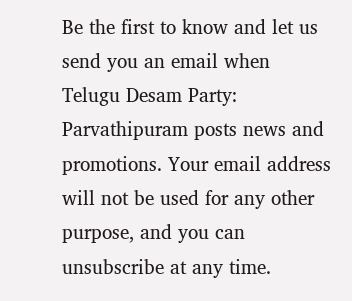Be the first to know and let us send you an email when Telugu Desam Party: Parvathipuram posts news and promotions. Your email address will not be used for any other purpose, and you can unsubscribe at any time.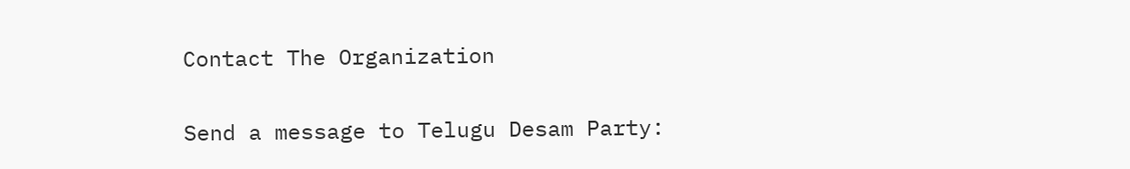Contact The Organization

Send a message to Telugu Desam Party: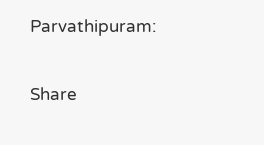Parvathipuram:

Share